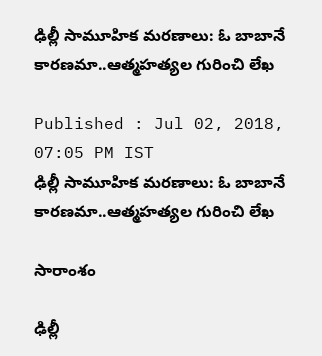ఢిల్లీ సామూహిక మరణాలు: ఓ బాబానే కారణమా..ఆత్మహత్యల గురించి లేఖ

Published : Jul 02, 2018, 07:05 PM IST
ఢిల్లీ సామూహిక మరణాలు: ఓ బాబానే కారణమా..ఆత్మహత్యల గురించి లేఖ

సారాంశం

ఢిల్లీ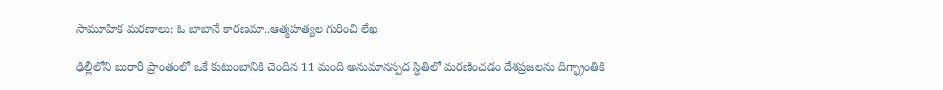సామూహిక మరణాలు: ఓ బాబానే కారణమా..ఆత్మహత్యల గురించి లేఖ

ఢిల్లీలోని బురారీ ప్రాంతంలో ఒకే కుటుంబానికి చెందిన 11 మంది అనుమానస్పద స్ధితిలో మరణించడం దేశప్రజలను దిగ్భ్రాంతికి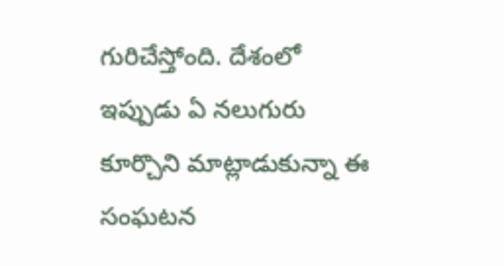గురిచేస్తోంది. దేశంలో ఇప్పుడు ఏ నలుగురు కూర్చొని మాట్లాడుకున్నా ఈ సంఘటన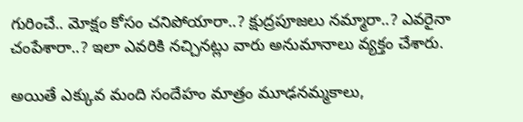గురించే.. మోక్షం కోసం చనిపోయారా..? క్షుద్రపూజలు నమ్మారా..? ఎవరైనా చంపేశారా..? ఇలా ఎవరికి నచ్చినట్లు వారు అనుమానాలు వ్యక్తం చేశారు.

అయితే ఎక్కువ మంది సందేహం మాత్రం మూఢనమ్మకాలు,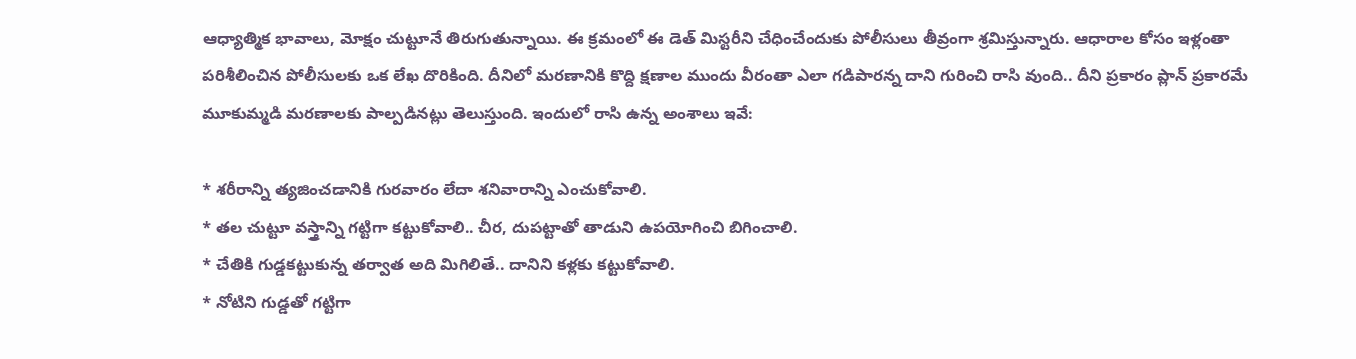ఆధ్యాత్మిక భావాలు, మోక్షం చుట్టూనే తిరుగుతున్నాయి. ఈ క్రమంలో ఈ డెత్ మిస్టరీని చేధించేందుకు పోలీసులు తీవ్రంగా శ్రమిస్తున్నారు. ఆధారాల కోసం ఇళ్లంతా పరిశీలించిన పోలీసులకు ఒక లేఖ దొరికింది. దీనిలో మరణానికి కొద్ది క్షణాల ముందు వీరంతా ఎలా గడిపారన్న దాని గురించి రాసి వుంది.. దీని ప్రకారం ప్లాన్ ప్రకారమే మూకుమ్మడి మరణాలకు పాల్పడినట్లు తెలుస్తుంది. ఇందులో రాసి ఉన్న అంశాలు ఇవే:

* శరీరాన్ని త్యజించడానికి గురవారం లేదా శనివారాన్ని ఎంచుకోవాలి.
* తల చుట్టూ వస్త్రాన్ని గట్టిగా కట్టుకోవాలి.. చీర, దుపట్టాతో తాడుని ఉపయోగించి బిగించాలి.
* చేతికి గుడ్డకట్టుకున్న తర్వాత అది మిగిలితే.. దానిని కళ్లకు కట్టుకోవాలి.
* నోటిని గుడ్డతో గట్టిగా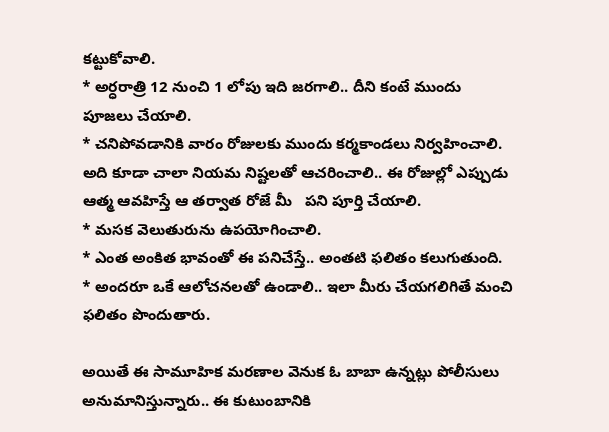కట్టుకోవాలి.
* అర్ధరాత్రి 12 నుంచి 1 లోపు ఇది జరగాలి.. దీని కంటే ముందు పూజలు చేయాలి.
* చనిపోవడానికి వారం రోజులకు ముందు కర్మకాండలు నిర్వహించాలి. అది కూడా చాలా నియమ నిష్టలతో ఆచరించాలి.. ఈ రోజుల్లో ఎప్పుడు ఆత్మ ఆవహిస్తే ఆ తర్వాత రోజే మీ   పని పూర్తి చేయాలి.
* మసక వెలుతురును ఉపయోగించాలి.
* ఎంత అంకిత భావంతో ఈ పనిచేస్తే.. అంతటి ఫలితం కలుగుతుంది.
* అందరూ ఒకే ఆలోచనలతో ఉండాలి.. ఇలా మీరు చేయగలిగితే మంచి ఫలితం పొందుతారు.

అయితే ఈ సామూహిక మరణాల వెనుక ఓ బాబా ఉన్నట్లు పోలీసులు అనుమానిస్తున్నారు.. ఈ కుటుంబానికి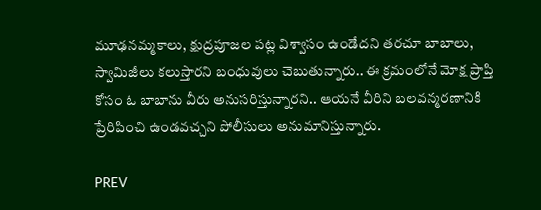మూఢనమ్మకాలు, క్షుద్రపూజల పట్ల విశ్వాసం ఉండేదని తరచూ బాబాలు, స్వామిజీలు కలుస్తారని బంధువులు చెబుతున్నారు.. ఈ క్రమంలోనే మోక్ష ప్రాప్తి కోసం ఓ బాబాను వీరు అనుసరిస్తున్నారని.. ఆయనే వీరిని బలవన్మరణానికి ప్రేరిపించి ఉండవచ్చని పోలీసులు అనుమానిస్తున్నారు.

PREV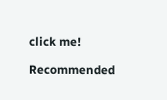click me!

Recommended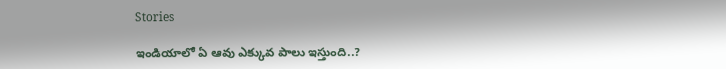Stories

ఇండియాలో ఏ ఆవు ఎక్కువ పాలు ఇస్తుంది..?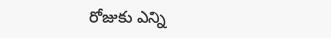రోజుకు ఎన్ని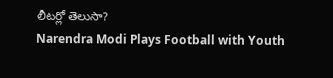లీటర్లో తెలుసా?
Narendra Modi Plays Football with Youth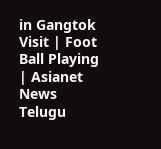in Gangtok Visit | Foot Ball Playing | Asianet News Telugu